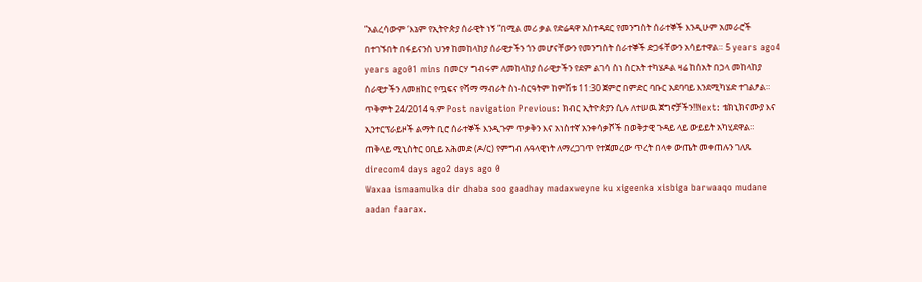”አልረሳውም ‘እኔም የኢትዮጵያ ሰራዊት ነኝ ”በሚል መሪ ቃል የድሬዳዋ አስተዳደር የመንግስት ሰራተኞች እንዲሁም አመራሮች በተገኙበት በፋይናንስ ህንፃ ከመከላከያ ሰራዊታችን ጎን መሆናቸውን የመንግስት ሰራተኞች ድጋፋቸውን አሳይተዋል። 5 years ago4 years ago01 mins በመርሃ ግብሩም ለመከላከያ ሰራዊታችን የደም ልገሳ ስነ ስርአት ተካሄዶል ዛሬ ከሰአት በኃላ መከላከያ ሰራዊታችን ለመዘከር የጧፍና የሻማ ማብራት ስነ-ስርዓትም ከምሽቱ 11:30 ጀምሮ በምድር ባቡር አደባባይ እንደሚካሄድ ተገልፆል። ጥቅምት 24/2014 ዓ.ም Post navigation Previous: ክብር ኢትዮጵያን ሲሉ ለተሠዉ ጀግኖቻችን!!Next: ቴክኒክናሙያ እና ኢንተርፕራይዞች ልማት ቢሮ ሰራተኞች እንዲጉም ጥቃቅን እና አነስተኛ አንቀሳቃሾች በወቅታዊ ጉዳይ ላይ ውይይት አካሂደዋል።
ጠቅላይ ሚኒስትር ዐቢይ አሕመድ (ዶ/ር) የምግብ ሉዓላዊነት ለማረጋገጥ የተጀመረው ጥረት በላቀ ውጤት መቀጠሉን ገለጹ direcom4 days ago2 days ago 0
Waxaa ismaamulka dir dhaba soo gaadhay madaxweyne ku xigeenka xisbiga barwaaqo mudane aadan faarax.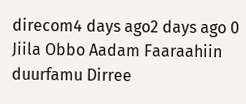direcom4 days ago2 days ago 0
Jiila Obbo Aadam Faaraahiin duurfamu Dirree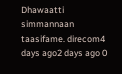Dhawaatti simmannaan taasifame. direcom4 days ago2 days ago 0